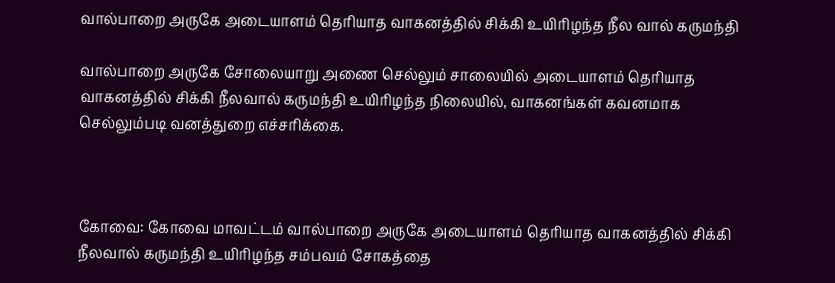வால்பாறை அருகே அடையாளம் தெரியாத வாகனத்தில் சிக்கி உயிரிழந்த நீல வால் கருமந்தி

வால்பாறை அருகே சோலையாறு அணை செல்லும் சாலையில் அடையாளம் தெரியாத வாகனத்தில் சிக்கி நீலவால் கருமந்தி உயிரிழந்த நிலையில், வாகனங்கள் கவனமாக செல்லும்படி வனத்துறை எச்சரிக்கை.



கோவை: கோவை மாவட்டம் வால்பாறை அருகே அடையாளம் தெரியாத வாகனத்தில் சிக்கி நீலவால் கருமந்தி உயிரிழந்த சம்பவம் சோகத்தை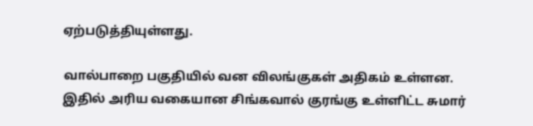ஏற்படுத்தியுள்ளது.

வால்பாறை பகுதியில் வன விலங்குகள் அதிகம் உள்ளன. இதில் அரிய வகையான சிங்கவால் குரங்கு உள்ளிட்ட சுமார்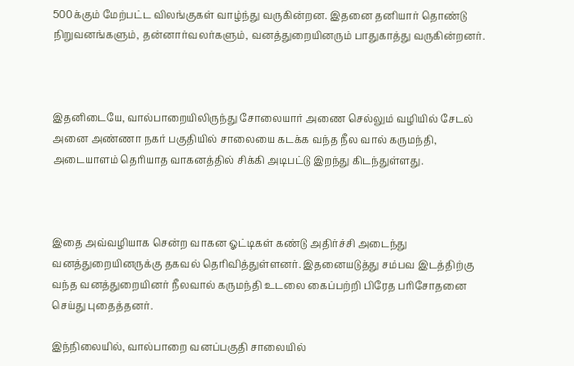500க்கும் மேற்பட்ட விலங்குகள் வாழ்ந்து வருகின்றன. இதனை தனியார் தொண்டு நிறுவனங்களும், தன்னார்வலர்களும், வனத்துறையினரும் பாதுகாத்து வருகின்றனர்.



இதனிடையே, வால்பாறையிலிருந்து சோலையார் அணை செல்லும் வழியில் சேடல் அனை அண்ணா நகர் பகுதியில் சாலையை கடக்க வந்த நீல வால் கருமந்தி, அடையாளம் தெரியாத வாகனத்தில் சிக்கி அடிபட்டு இறந்து கிடந்துள்ளது.



இதை அவ்வழியாக சென்ற வாகன ஓட்டிகள் கண்டு அதிர்ச்சி அடைந்து வனத்துறையினருக்கு தகவல் தெரிவித்துள்ளனர். இதனையடுத்து சம்பவ இடத்திற்கு வந்த வனத்துறையினர் நீலவால் கருமந்தி உடலை கைப்பற்றி பிரேத பரிசோதனை செய்து புதைத்தனர்.

இந்நிலையில், வால்பாறை வனப்பகுதி சாலையில்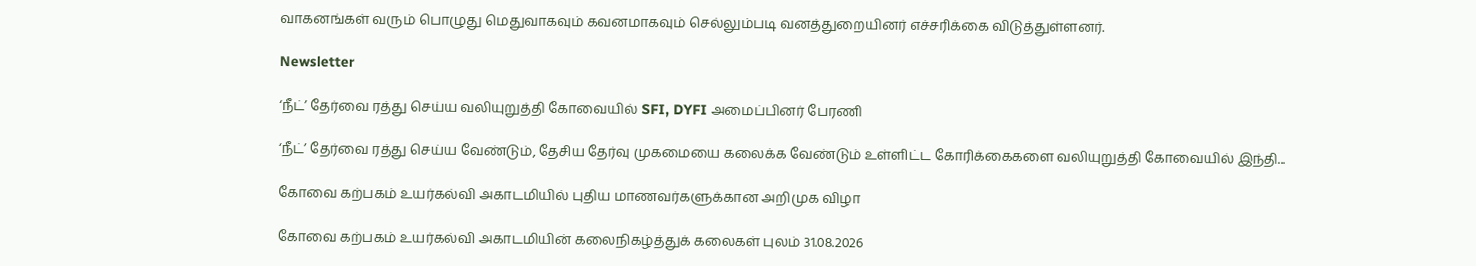வாகனங்கள் வரும் பொழுது மெதுவாகவும் கவனமாகவும் செல்லும்படி வனத்துறையினர் எச்சரிக்கை விடுத்துள்ளனர்.

Newsletter

‘நீட்’ தேர்வை ரத்து செய்ய வலியுறுத்தி கோவையில் SFI, DYFI அமைப்பினர் பேரணி

‘நீட்’ தேர்வை ரத்து செய்ய வேண்டும், தேசிய தேர்வு முகமையை கலைக்க வேண்டும் உள்ளிட்ட கோரிக்கைகளை வலியுறுத்தி கோவையில் இந்தி...

கோவை கற்பகம் உயர்கல்வி அகாடமியில் புதிய மாணவர்களுக்கான அறிமுக விழா

கோவை கற்பகம் உயர்கல்வி அகாடமியின் கலைநிகழ்த்துக் கலைகள் புலம் 31.08.2026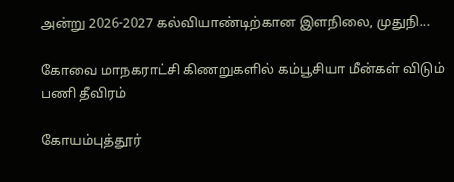அன்று 2026-2027 கல்வியாண்டிற்கான இளநிலை, முதுநி...

கோவை மாநகராட்சி கிணறுகளில் கம்பூசியா மீன்கள் விடும் பணி தீவிரம்

கோயம்புத்தூர்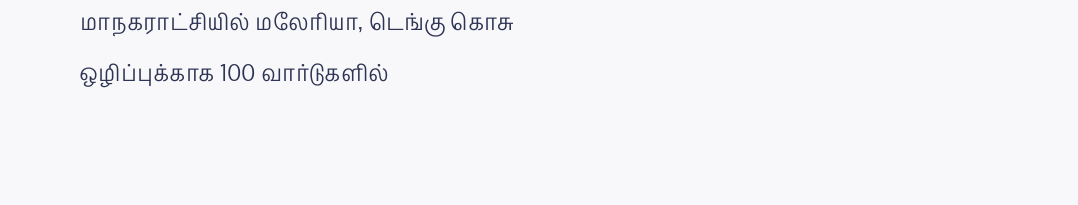மாநகராட்சியில் மலேரியா, டெங்கு கொசு ஒழிப்புக்காக 100 வார்டுகளில்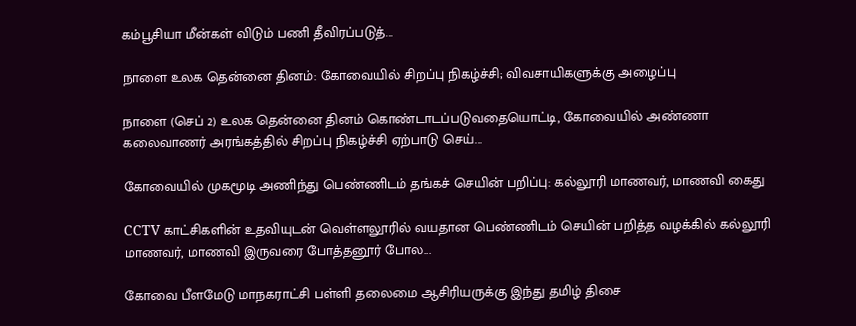கம்பூசியா மீன்கள் விடும் பணி தீவிரப்படுத்...

நாளை உலக தென்னை தினம்: கோவையில் சிறப்பு நிகழ்ச்சி; விவசாயிகளுக்கு அழைப்பு

நாளை (செப் 2) உலக தென்னை தினம் கொண்டாடப்படுவதையொட்டி, கோவையில் அண்ணா கலைவாணர் அரங்கத்தில் சிறப்பு நிகழ்ச்சி ஏற்பாடு செய்...

கோவையில் முகமூடி அணிந்து பெண்ணிடம் தங்கச் செயின் பறிப்பு: கல்லூரி மாணவர், மாணவி கைது

CCTV காட்சிகளின் உதவியுடன் வெள்ளலூரில் வயதான பெண்ணிடம் செயின் பறித்த வழக்கில் கல்லூரி மாணவர், மாணவி இருவரை போத்தனூர் போல...

கோவை பீளமேடு மாநகராட்சி பள்ளி தலைமை ஆசிரியருக்கு இந்து தமிழ் திசை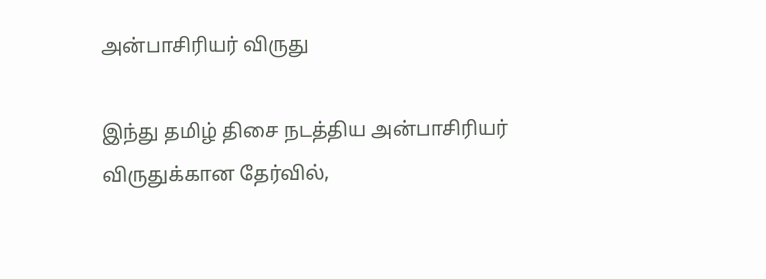அன்பாசிரியர் விருது

இந்து தமிழ் திசை நடத்திய அன்பாசிரியர் விருதுக்கான தேர்வில்,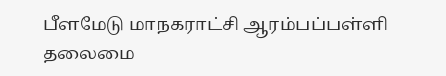பீளமேடு மாநகராட்சி ஆரம்பப்பள்ளி தலைமை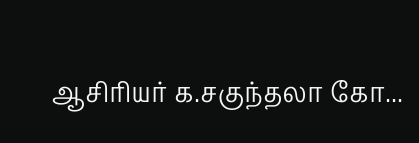ஆசிரியர் க.சகுந்தலா கோ...